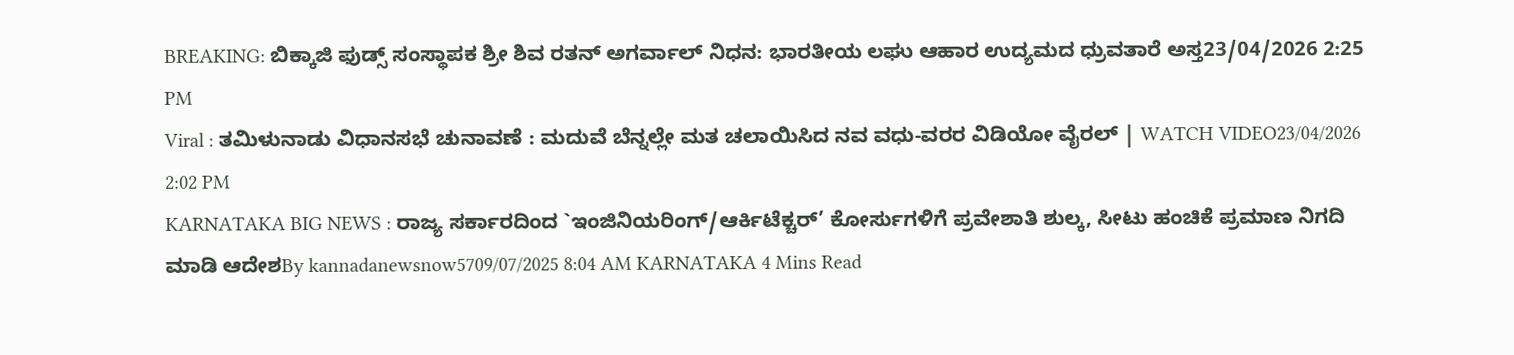BREAKING: ಬಿಕ್ಕಾಜಿ ಫುಡ್ಸ್ ಸಂಸ್ಥಾಪಕ ಶ್ರೀ ಶಿವ ರತನ್ ಅಗರ್ವಾಲ್ ನಿಧನ: ಭಾರತೀಯ ಲಘು ಆಹಾರ ಉದ್ಯಮದ ಧ್ರುವತಾರೆ ಅಸ್ತ23/04/2026 2:25 PM
Viral : ತಮಿಳುನಾಡು ವಿಧಾನಸಭೆ ಚುನಾವಣೆ : ಮದುವೆ ಬೆನ್ನಲ್ಲೇ ಮತ ಚಲಾಯಿಸಿದ ನವ ವಧು-ವರರ ವಿಡಿಯೋ ವೈರಲ್ | WATCH VIDEO23/04/2026 2:02 PM
KARNATAKA BIG NEWS : ರಾಜ್ಯ ಸರ್ಕಾರದಿಂದ `ಇಂಜಿನಿಯರಿಂಗ್/ಆರ್ಕಿಟೆಕ್ಚರ್’ ಕೋರ್ಸುಗಳಿಗೆ ಪ್ರವೇಶಾತಿ ಶುಲ್ಕ, ಸೀಟು ಹಂಚಿಕೆ ಪ್ರಮಾಣ ನಿಗದಿ ಮಾಡಿ ಆದೇಶBy kannadanewsnow5709/07/2025 8:04 AM KARNATAKA 4 Mins Read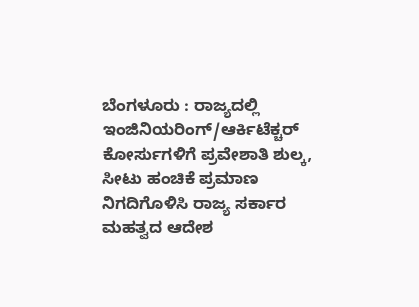ಬೆಂಗಳೂರು : ರಾಜ್ಯದಲ್ಲಿ ಇಂಜಿನಿಯರಿಂಗ್/ಆರ್ಕಿಟೆಕ್ಚರ್ ಕೋರ್ಸುಗಳಿಗೆ ಪ್ರವೇಶಾತಿ ಶುಲ್ಕ, ಸೀಟು ಹಂಚಿಕೆ ಪ್ರಮಾಣ ನಿಗದಿಗೊಳಿಸಿ ರಾಜ್ಯ ಸರ್ಕಾರ ಮಹತ್ವದ ಆದೇಶ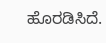ಹೊರಡಿಸಿದೆ.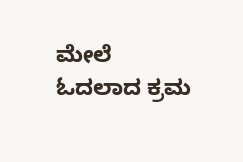ಮೇಲೆ ಓದಲಾದ ಕ್ರಮ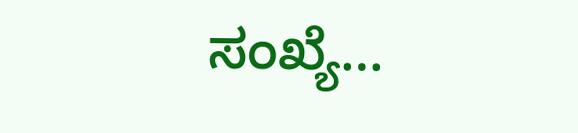ಸಂಖ್ಯೆ…